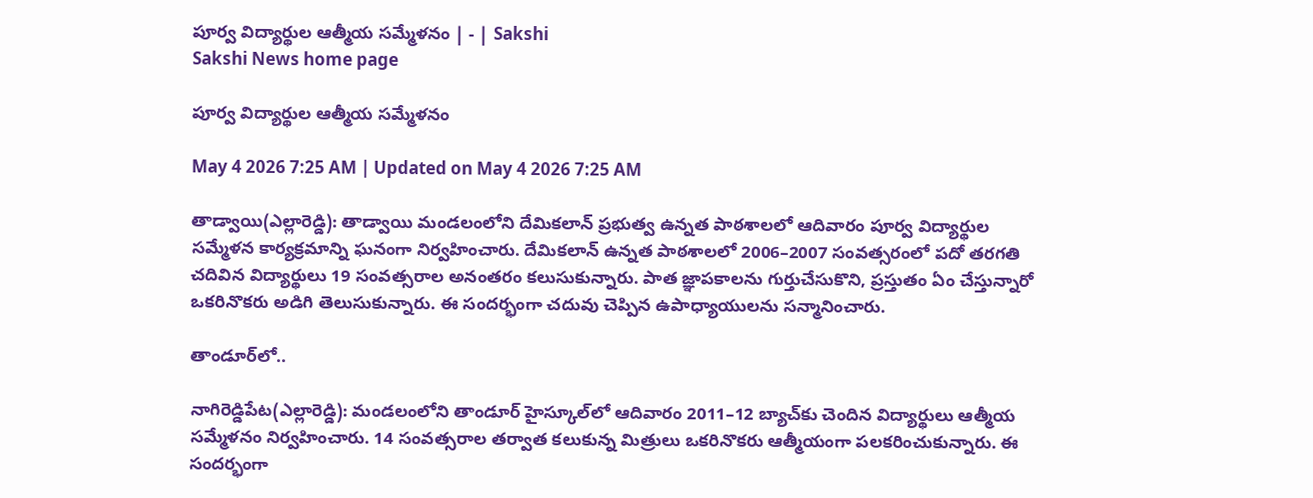పూర్వ విద్యార్థుల ఆత్మీయ సమ్మేళనం | - | Sakshi
Sakshi News home page

పూర్వ విద్యార్థుల ఆత్మీయ సమ్మేళనం

May 4 2026 7:25 AM | Updated on May 4 2026 7:25 AM

తాడ్వాయి(ఎల్లారెడ్డి): తాడ్వాయి మండలంలోని దేమికలాన్‌ ప్రభుత్వ ఉన్నత పాఠశాలలో ఆదివారం పూర్వ విద్యార్థుల సమ్మేళన కార్యక్రమాన్ని ఘనంగా నిర్వహించారు. దేమికలాన్‌ ఉన్నత పాఠశాలలో 2006–2007 సంవత్సరంలో పదో తరగతి చదివిన విద్యార్థులు 19 సంవత్సరాల అనంతరం కలుసుకున్నారు. పాత జ్ఞాపకాలను గుర్తుచేసుకొని, ప్రస్తుతం ఏం చేస్తున్నారో ఒకరినొకరు అడిగి తెలుసుకున్నారు. ఈ సందర్భంగా చదువు చెప్పిన ఉపాధ్యాయులను సన్మానించారు.

తాండూర్‌లో..

నాగిరెడ్డిపేట(ఎల్లారెడ్డి): మండలంలోని తాండూర్‌ హైస్కూల్‌లో ఆదివారం 2011–12 బ్యాచ్‌కు చెందిన విద్యార్థులు ఆత్మీయ సమ్మేళనం నిర్వహించారు. 14 సంవత్సరాల తర్వాత కలుకున్న మిత్రులు ఒకరినొకరు ఆత్మీయంగా పలకరించుకున్నారు. ఈ సందర్భంగా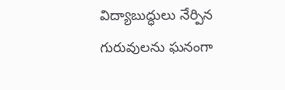విద్యాబుద్ధులు నేర్పిన గురువులను ఘనంగా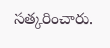సత్కరించారు.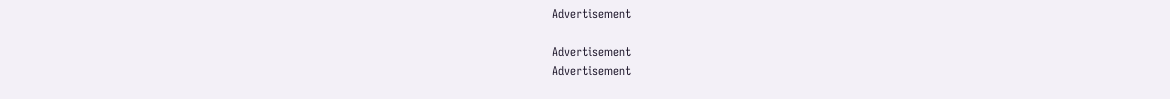Advertisement

Advertisement
Advertisement